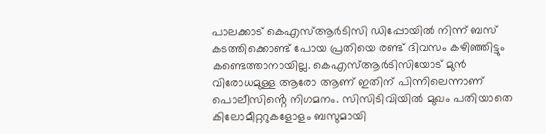പാലക്കാട് കെഎസ്ആർടിസി ഡിപ്പോയിൽ നിന്ന് ബസ് കടത്തിക്കൊണ്ട് പോയ പ്രതിയെ രണ്ട് ദിവസം കഴിഞ്ഞിട്ടും കണ്ടെത്താനായില്ല. കെഎസ്ആർടിസിയോട് മുൻ വിരോധമുള്ള ആരോ ആണ് ഇതിന് പിന്നിലെന്നാണ് പൊലീസിൻ്റെ നിഗമനം. സിസിടിവിയിൽ മുഖം പതിയാതെ കിലോമീറ്ററുകളോളം ബസുമായി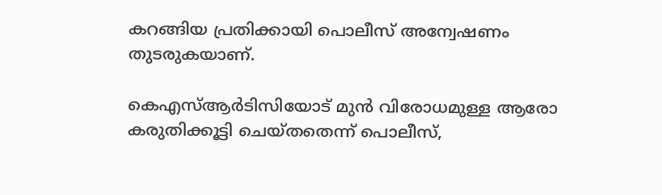കറങ്ങിയ പ്രതിക്കായി പൊലീസ് അന്വേഷണം തുടരുകയാണ്.

കെഎസ്ആർടിസിയോട് മുൻ വിരോധമുള്ള ആരോ കരുതിക്കൂട്ടി ചെയ്തതെന്ന് പൊലീസ്,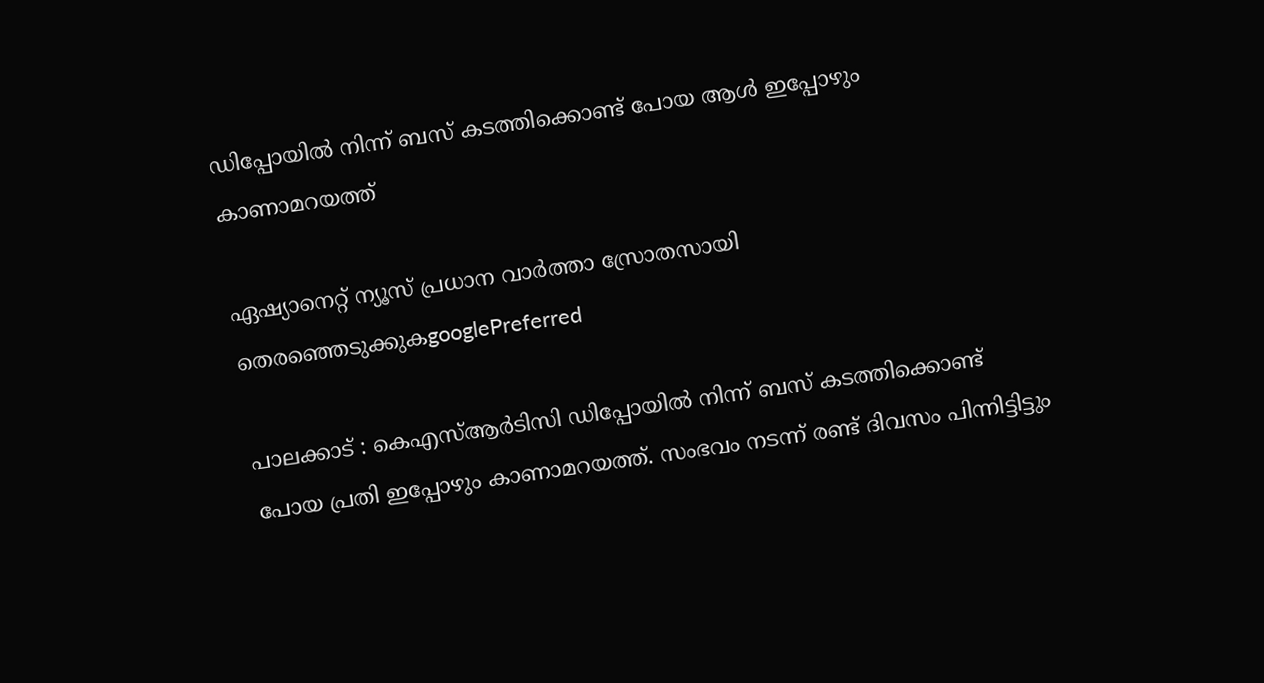ഡിപ്പോയിൽ നിന്ന് ബസ് കടത്തിക്കൊണ്ട് പോയ ആൾ ഇപ്പോഴും കാണാമറയത്ത്

ഏഷ്യാനെറ്റ് ന്യൂസ് പ്രധാന വാർത്താ സ്രോതസായി തെരഞ്ഞെടുക്കുകgooglePreferred

പാലക്കാട് : കെഎസ്ആർടിസി ഡിപ്പോയിൽ നിന്ന് ബസ് കടത്തിക്കൊണ്ട് പോയ പ്രതി ഇപ്പോഴും കാണാമറയത്ത്. സംഭവം നടന്ന് രണ്ട് ദിവസം പിന്നിട്ടിട്ടും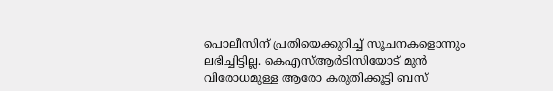പൊലീസിന് പ്രതിയെക്കുറിച്ച് സൂചനകളൊന്നും ലഭിച്ചിട്ടില്ല. കെഎസ്ആർടിസിയോട് മുൻ വിരോധമുള്ള ആരോ കരുതിക്കൂട്ടി ബസ്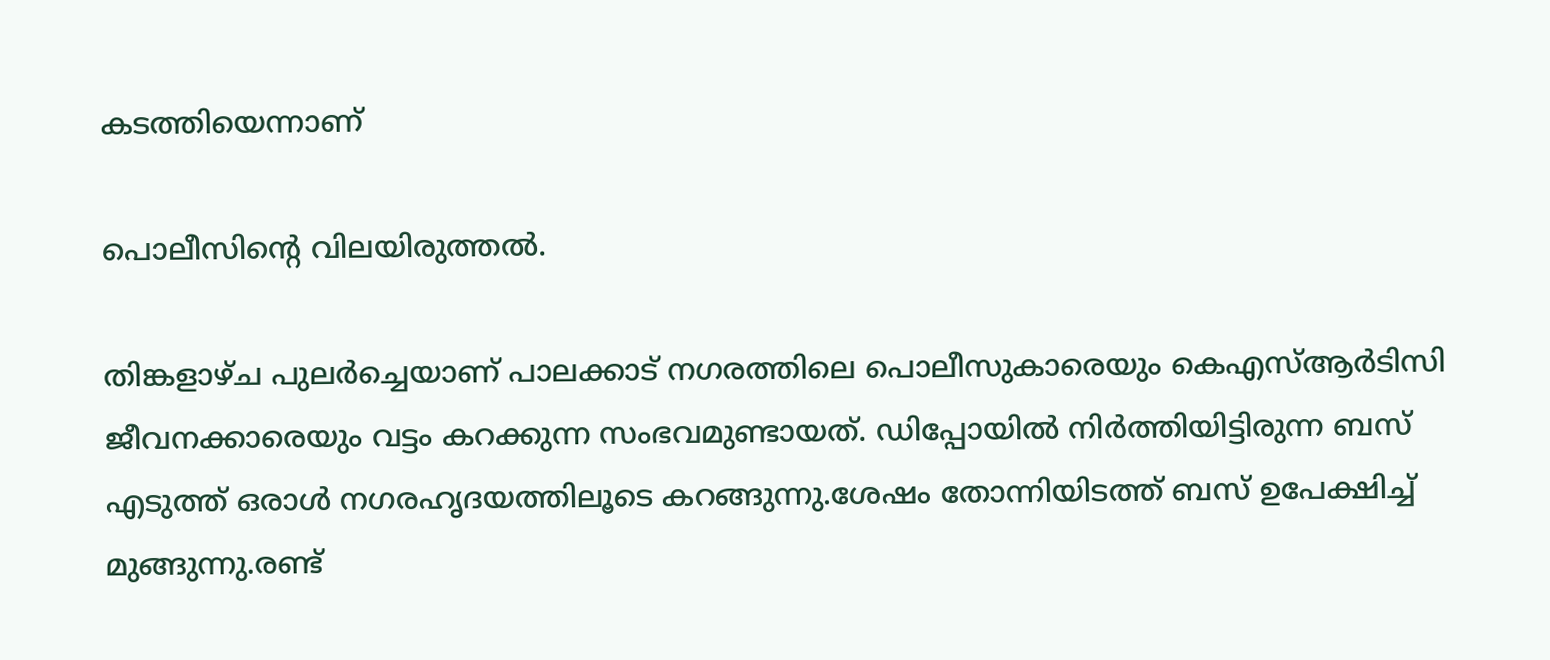കടത്തിയെന്നാണ്

പൊലീസിൻ്റെ വിലയിരുത്തൽ.

തിങ്കളാഴ്ച പുലർച്ചെയാണ് പാലക്കാട് നഗരത്തിലെ പൊലീസുകാരെയും കെഎസ്ആർടിസി ജീവനക്കാരെയും വട്ടം കറക്കുന്ന സംഭവമുണ്ടായത്. ഡിപ്പോയിൽ നിർത്തിയിട്ടിരുന്ന ബസ് എടുത്ത് ഒരാൾ നഗരഹൃദയത്തിലൂടെ കറങ്ങുന്നു.ശേഷം തോന്നിയിടത്ത് ബസ് ഉപേക്ഷിച്ച് മുങ്ങുന്നു.രണ്ട്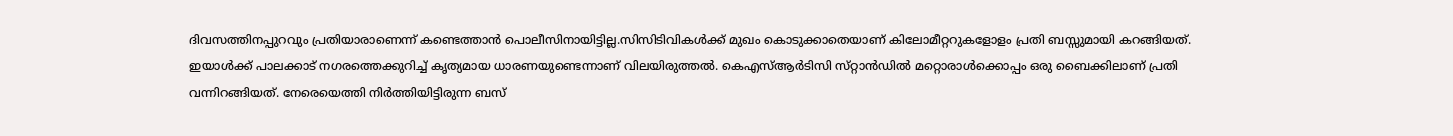ദിവസത്തിനപ്പുറവും പ്രതിയാരാണെന്ന് കണ്ടെത്താൻ പൊലീസിനായിട്ടില്ല.സിസിടിവികൾക്ക് മുഖം കൊടുക്കാതെയാണ് കിലോമീറ്ററുകളോളം പ്രതി ബസ്സുമായി കറങ്ങിയത്. ഇയാൾക്ക് പാലക്കാട് നഗരത്തെക്കുറിച്ച് കൃത്യമായ ധാരണയുണ്ടെന്നാണ് വിലയിരുത്തൽ. കെഎസ്ആർടിസി സ്‌റ്റാൻഡിൽ മറ്റൊരാൾക്കൊപ്പം ഒരു ബൈക്കിലാണ് പ്രതി വന്നിറങ്ങിയത്. നേരെയെത്തി നിർത്തിയിട്ടിരുന്ന ബസ്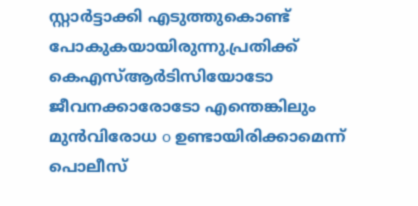സ്റ്റാർട്ടാക്കി എടുത്തുകൊണ്ട് പോകുകയായിരുന്നു.പ്രതിക്ക് കെഎസ്ആർടിസിയോടോ ജീവനക്കാരോടോ എന്തെങ്കിലും മുൻവിരോധ o ഉണ്ടായിരിക്കാമെന്ന് പൊലീസ്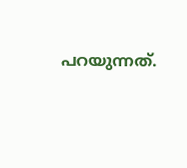പറയുന്നത്.